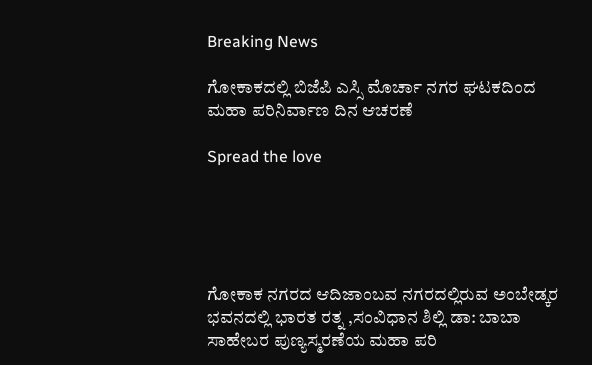Breaking News

ಗೋಕಾಕದಲ್ಲಿ ಬಿಜೆಪಿ ಎಸ್ಸಿ ಮೊರ್ಚಾ ನಗರ ಘಟಕದಿಂದ ಮಹಾ ಪರಿನಿರ್ವಾಣ ದಿನ ಆಚರಣೆ

Spread the love





ಗೋಕಾಕ ನಗರದ ಆದಿಜಾಂಬವ ನಗರದಲ್ಲಿರುವ ಅಂಬೇಡ್ಕರ ಭವನದಲ್ಲಿ ಭಾರತ ರತ್ನ ,ಸಂವಿಧಾನ ಶಿಲ್ಲಿ ಡಾ: ಬಾಬಾ ಸಾಹೇಬರ ಪುಣ್ಯಸ್ಮರಣೆಯ ಮಹಾ ಪರಿ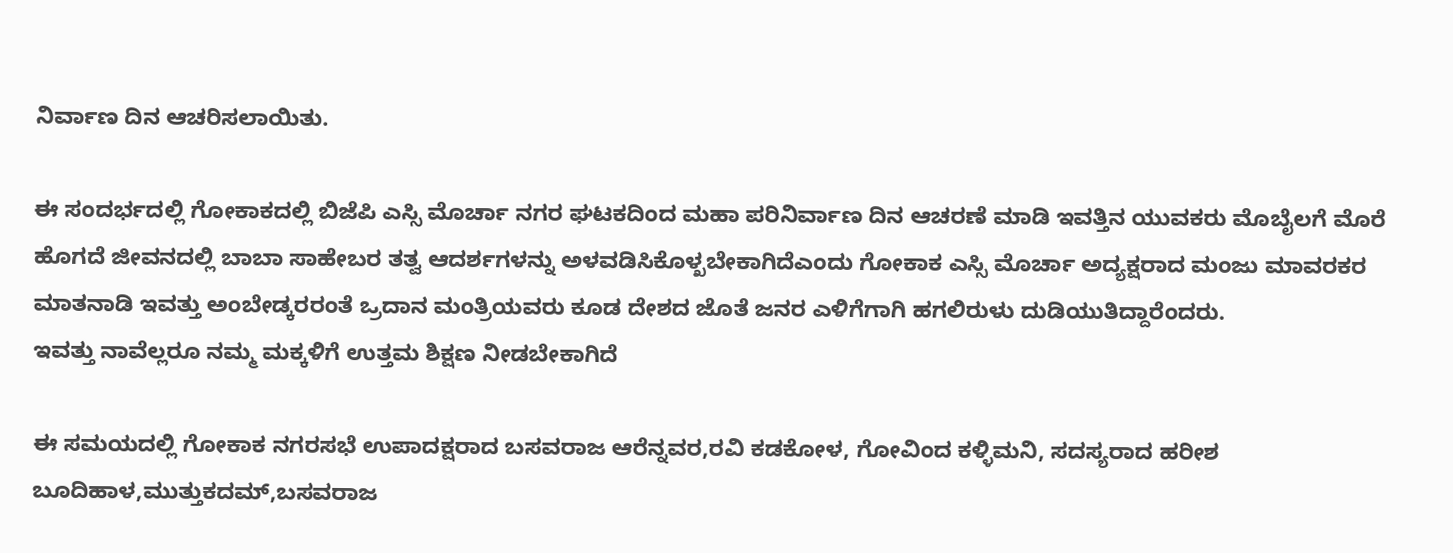ನಿರ್ವಾಣ ದಿನ ಆಚರಿಸಲಾಯಿತು.

ಈ ಸಂದರ್ಭದಲ್ಲಿ ಗೋಕಾಕದಲ್ಲಿ ಬಿಜೆಪಿ ಎಸ್ಸಿ ಮೊರ್ಚಾ ನಗರ ಘಟಕದಿಂದ ಮಹಾ ಪರಿನಿರ್ವಾಣ ದಿನ ಆಚರಣೆ ಮಾಡಿ ಇವತ್ತಿನ ಯುವಕರು ಮೊಬೈಲಗೆ ಮೊರೆ ಹೊಗದೆ ಜೀವನದಲ್ಲಿ ಬಾಬಾ ಸಾಹೇಬರ ತತ್ವ ಆದರ್ಶಗಳನ್ನು ಅಳವಡಿಸಿಕೊಳ್ಖಬೇಕಾಗಿದೆಎಂದು ಗೋಕಾಕ ಎಸ್ಸಿ ಮೊರ್ಚಾ ಅದ್ಯಕ್ಷರಾದ ಮಂಜು ಮಾವರಕರ ಮಾತನಾಡಿ ಇವತ್ತು ಅಂಬೇಡ್ಕರರಂತೆ ಒ್ರದಾನ ಮಂತ್ರಿಯವರು ಕೂಡ ದೇಶದ ಜೊತೆ ಜನರ ಎಳಿಗೆಗಾಗಿ ಹಗಲಿರುಳು ದುಡಿಯುತಿದ್ದಾರೆಂದರು.
ಇವತ್ತು ನಾವೆಲ್ಲರೂ ನಮ್ಮ ಮಕ್ಕಳಿಗೆ ಉತ್ತಮ ಶಿಕ್ಷಣ ನೀಡಬೇಕಾಗಿದೆ

ಈ ಸಮಯದಲ್ಲಿ ಗೋಕಾಕ ನಗರಸಭೆ ಉಪಾದಕ್ಷರಾದ ಬಸವರಾಜ ಆರೆನ್ನವರ,ರವಿ ಕಡಕೋಳ, ಗೋವಿಂದ ಕಳ್ಳಿಮನಿ, ಸದಸ್ಯರಾದ ಹರೀಶ ಬೂದಿಹಾಳ,ಮುತ್ತುಕದಮ್,ಬಸವರಾಜ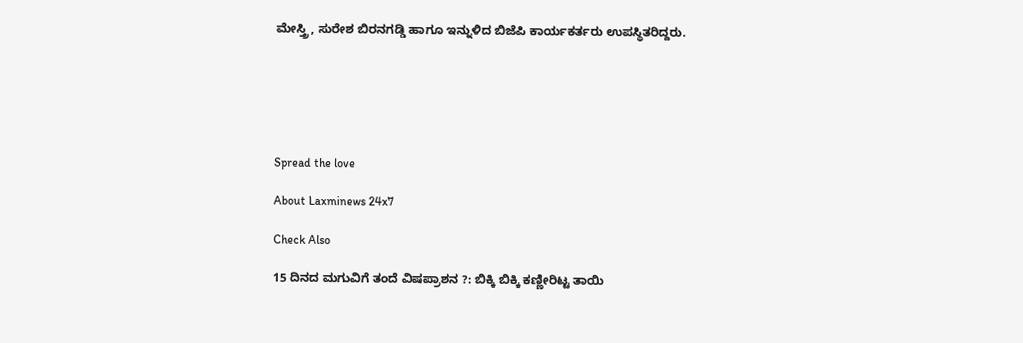ಮೇಸ್ತ್ರಿ, ಸುರೇಶ ಬಿರನಗಡ್ಡಿ ಹಾಗೂ ಇನ್ನುಳಿದ ಬಿಜೆಪಿ ಕಾರ್ಯಕರ್ತರು ಉಪಸ್ಥಿತರಿದ್ದರು.






Spread the love

About Laxminews 24x7

Check Also

15 ದಿನದ ಮಗುವಿಗೆ ತಂದೆ ವಿಷಪ್ರಾಶನ ?: ಬಿಕ್ಕಿ ಬಿಕ್ಕಿ ಕಣ್ಣೀರಿಟ್ಟ ತಾಯಿ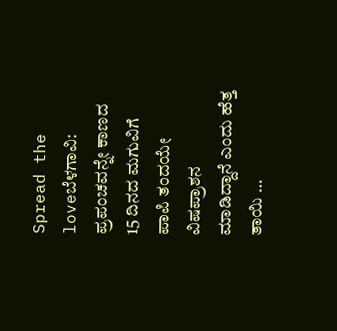Spread the loveಬೆಳಗಾವಿ: ಪ್ರಪಂಚವನ್ನೇ ಕಾಣದ 15 ದಿನದ ಮಗುವಿಗೆ ಪಾಪಿ ತಂದಯೇ ವಿಷಪ್ರಾಶನ ಮಾಡಿದ್ದಾನೆ ಎಂದು ಹೆತ್ತ ತಾಯಿ …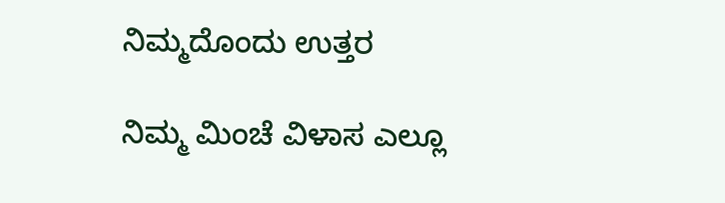ನಿಮ್ಮದೊಂದು ಉತ್ತರ

ನಿಮ್ಮ ಮಿಂಚೆ ವಿಳಾಸ ಎಲ್ಲೂ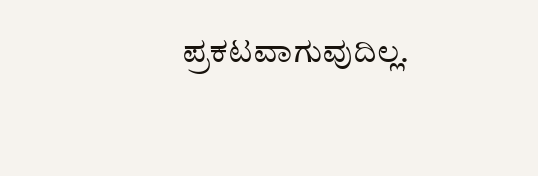ಪ್ರಕಟವಾಗುವುದಿಲ್ಲ.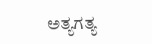ಅತ್ಯಗತ್ಯ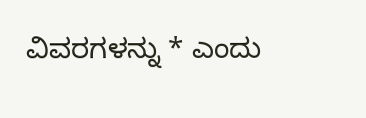ವಿವರಗಳನ್ನು * ಎಂದು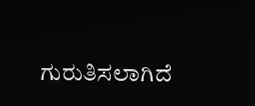ಗುರುತಿಸಲಾಗಿದೆ